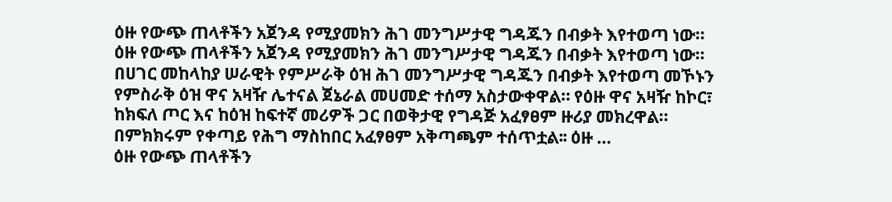ዕዙ የውጭ ጠላቶችን አጀንዳ የሚያመክን ሕገ መንግሥታዊ ግዳጁን በብቃት እየተወጣ ነው።
ዕዙ የውጭ ጠላቶችን አጀንዳ የሚያመክን ሕገ መንግሥታዊ ግዳጁን በብቃት እየተወጣ ነው። በሀገር መከላከያ ሠራዊት የምሥራቅ ዕዝ ሕገ መንግሥታዊ ግዳጁን በብቃት እየተወጣ መኾኑን የምስራቅ ዕዝ ዋና አዛዥ ሌተናል ጀኔራል መሀመድ ተሰማ አስታውቀዋል። የዕዙ ዋና አዛዥ ከኮር፣ ከክፍለ ጦር እና ከዕዝ ከፍተኛ መሪዎች ጋር በወቅታዊ የግዳጅ አፈፃፀም ዙሪያ መክረዋል። በምክክሩም የቀጣይ የሕግ ማስከበር አፈፃፀም አቅጣጫም ተሰጥቷል፡፡ ዕዙ …
ዕዙ የውጭ ጠላቶችን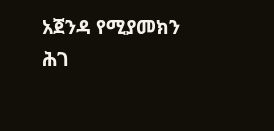አጀንዳ የሚያመክን ሕገ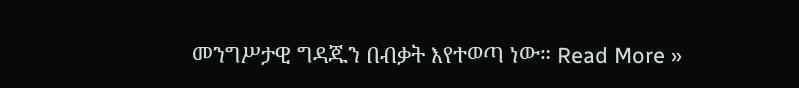መንግሥታዊ ግዳጁን በብቃት እየተወጣ ነው። Read More »